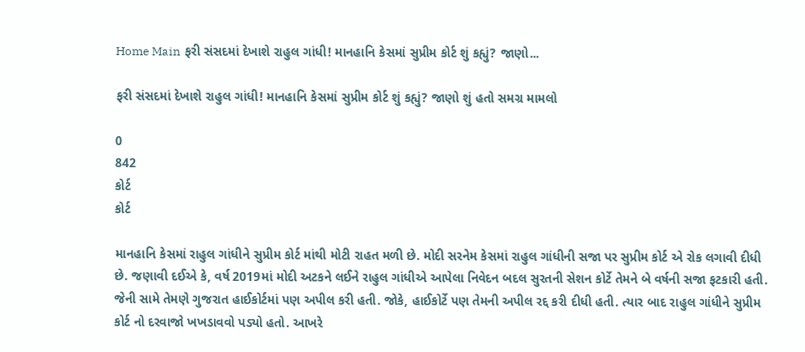Home Main ફરી સંસદમાં દેખાશે રાહુલ ગાંધી! માનહાનિ કેસમાં સુપ્રીમ કોર્ટ શું કહ્યું? જાણો...

ફરી સંસદમાં દેખાશે રાહુલ ગાંધી! માનહાનિ કેસમાં સુપ્રીમ કોર્ટ શું કહ્યું? જાણો શું હતો સમગ્ર મામલો

0
842
કોર્ટ
કોર્ટ

માનહાનિ કેસમાં રાહુલ ગાંધીને સુપ્રીમ કોર્ટ માંથી મોટી રાહત મળી છે. મોદી સરનેમ કેસમાં રાહુલ ગાંધીની સજા પર સુપ્રીમ કોર્ટ એ રોક લગાવી દીધી છે. જણાવી દઈએ કે, વર્ષ 2019માં મોદી અટકને લઈને રાહુલ ગાંધીએ આપેલા નિવેદન બદલ સુરતની સેશન કોર્ટે તેમને બે વર્ષની સજા ફટકારી હતી. જેની સામે તેમણે ગુજરાત હાઈકોર્ટમાં પણ અપીલ કરી હતી. જોકે, હાઈકોર્ટે પણ તેમની અપીલ રદ્દ કરી દીધી હતી. ત્યાર બાદ રાહુલ ગાંધીને સુપ્રીમ કોર્ટ નો દરવાજો ખખડાવવો પડ્યો હતો. આખરે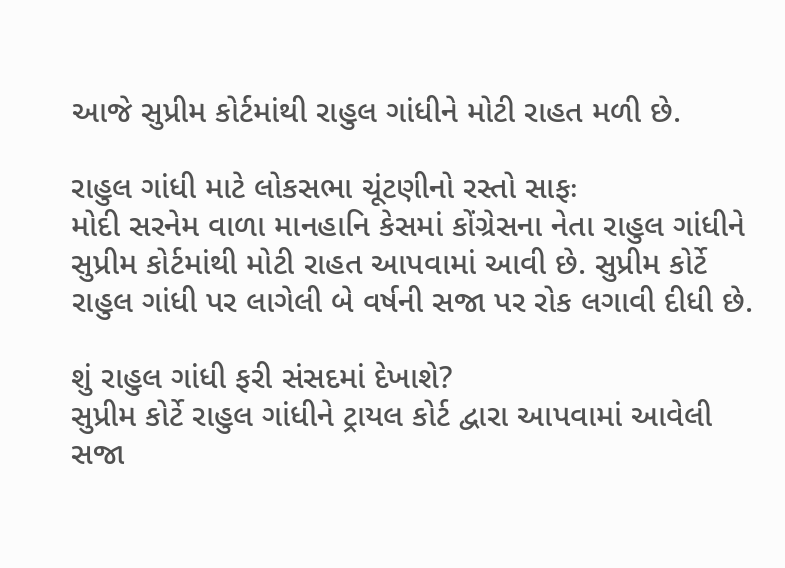આજે સુપ્રીમ કોર્ટમાંથી રાહુલ ગાંધીને મોટી રાહત મળી છે.

રાહુલ ગાંધી માટે લોકસભા ચૂંટણીનો રસ્તો સાફઃ
મોદી સરનેમ વાળા માનહાનિ કેસમાં કોંગ્રેસના નેતા રાહુલ ગાંધીને સુપ્રીમ કોર્ટમાંથી મોટી રાહત આપવામાં આવી છે. સુપ્રીમ કોર્ટે રાહુલ ગાંધી પર લાગેલી બે વર્ષની સજા પર રોક લગાવી દીધી છે.

શું રાહુલ ગાંધી ફરી સંસદમાં દેખાશે?
સુપ્રીમ કોર્ટે રાહુલ ગાંધીને ટ્રાયલ કોર્ટ દ્વારા આપવામાં આવેલી સજા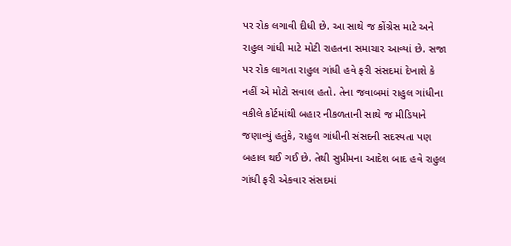પર રોક લગાવી દીધી છે. આ સાથે જ કોંગ્રેસ માટે અને રાહુલ ગાંધી માટે મોટી રાહતના સમાચાર આવ્યાં છે. સજા પર રોક લાગતા રાહુલ ગાંધી હવે ફરી સંસદમાં દેખાશે કે નહીં એ મોટો સવાલ હતો. તેના જવાબમાં રાહુલ ગાંધીના વકીલે કોર્ટમાંથી બહાર નીકળતાની સાથે જ મીડિયાને જણાવ્યું હતુંકે, રાહુલ ગાંધીની સંસદની સદસ્યતા પણ બહાલ થઈ ગઈ છે. તેથી સુપ્રીમના આદેશ બાદ હવે રાહુલ ગાંધી ફરી એકવાર સંસદમાં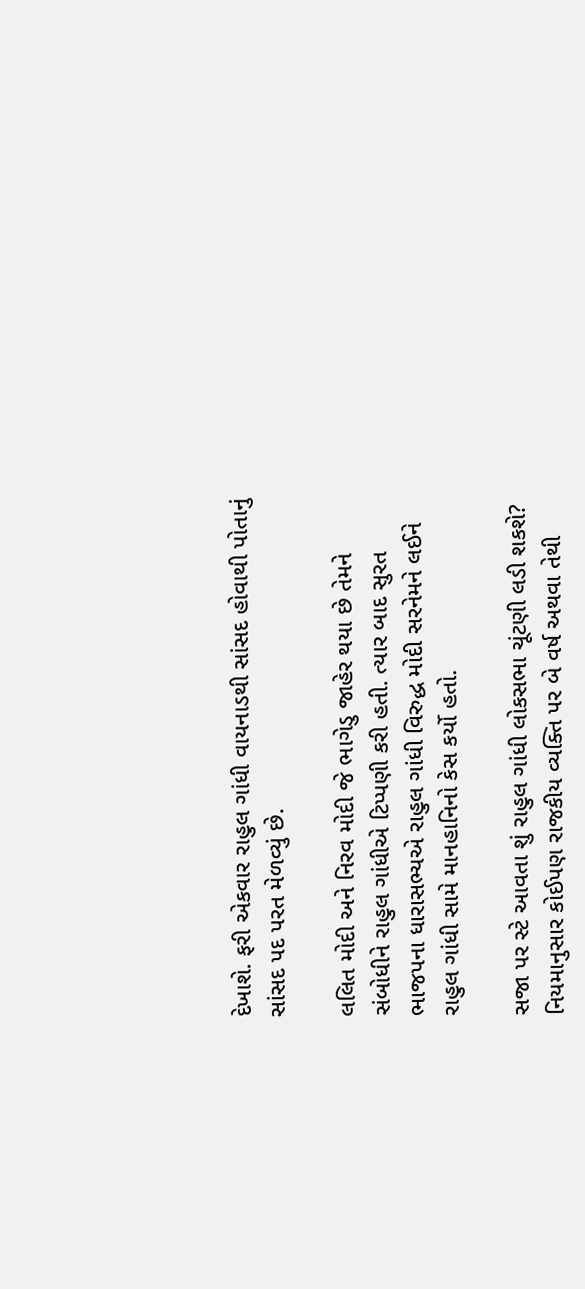દેખાશે. ફરી એકવાર રાહુલ ગાંધી વાયનાડથી સાંસદ હોવાથી પોતાનું સાંસદ પદ પરત મેળવ્યું છે.

લલિત મોદી અને નિરવ મોદી જે ભાગેડુ જાહેર થયા છે તેમને સંબોધીને રાહુલ ગાંધીએ ટિપ્પણી કરી હતી. ત્યાર બાદ સુરત ભાજપના ધારાસભ્યએ રાહુલ ગાંધી વિરુદ્ધ મોદી સરનેમને લઈને રાહુલ ગાંધી સામે માનહાનિનો કેસ કર્યો હતો.

સજા પર સ્ટે આવતા શું રાહુલ ગાંધી લોકસભા ચૂંટણી લડી શકશે?
નિયમાનુસાર કોઈપણ રાજકીય વ્યક્તિ પર બે વર્ષ અથવા તેથી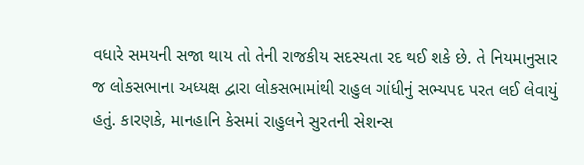વધારે સમયની સજા થાય તો તેની રાજકીય સદસ્યતા રદ થઈ શકે છે. તે નિયમાનુસાર જ લોકસભાના અધ્યક્ષ દ્વારા લોકસભામાંથી રાહુલ ગાંધીનું સભ્યપદ પરત લઈ લેવાયું હતું. કારણકે, માનહાનિ કેસમાં રાહુલને સુરતની સેશન્સ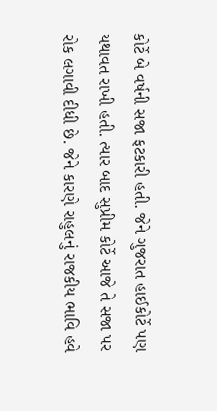કોર્ટે બે વર્ષની સજા ફટકારી હતી. જેને ગુજરાત હાઈકોર્ટે પણ યથાવત રાખી હતી. ત્યાર બાદ સુપ્રીમ કોર્ટે આજે તે સજા પર રોક લગાવી દીધી છે. જેને કારણે રાહુલનું રાજકીય ભાવિ હવે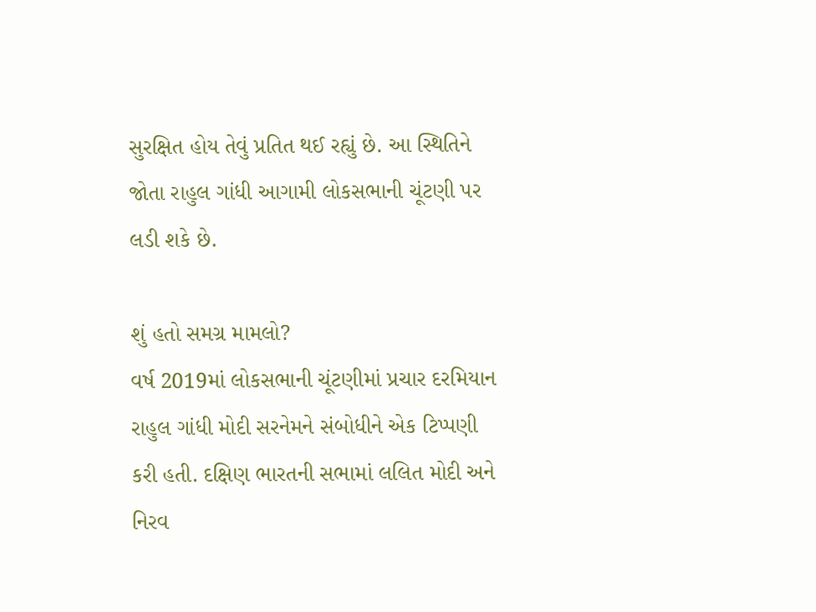સુરક્ષિત હોય તેવું પ્રતિત થઈ રહ્યું છે. આ સ્થિતિને જોતા રાહુલ ગાંધી આગામી લોકસભાની ચૂંટણી પર લડી શકે છે.

શું હતો સમગ્ર મામલો?
વર્ષ 2019માં લોકસભાની ચૂંટણીમાં પ્રચાર દરમિયાન રાહુલ ગાંધી મોદી સરનેમને સંબોધીને એક ટિપ્પણી કરી હતી. દક્ષિણ ભારતની સભામાં લલિત મોદી અને નિરવ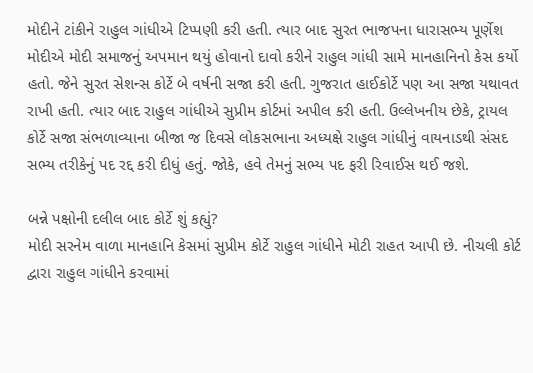મોદીને ટાંકીને રાહુલ ગાંધીએ ટિપ્પણી કરી હતી. ત્યાર બાદ સુરત ભાજપના ધારાસભ્ય પૂર્ણેશ મોદીએ મોદી સમાજનું અપમાન થયું હોવાનો દાવો કરીને રાહુલ ગાંધી સામે માનહાનિનો કેસ કર્યો હતો. જેને સુરત સેશન્સ કોર્ટે બે વર્ષની સજા કરી હતી. ગુજરાત હાઈકોર્ટે પણ આ સજા યથાવત રાખી હતી. ત્યાર બાદ રાહુલ ગાંધીએ સુપ્રીમ કોર્ટમાં અપીલ કરી હતી. ઉલ્લેખનીય છેકે, ટ્રાયલ કોર્ટે સજા સંભળાવ્યાના બીજા જ દિવસે લોકસભાના અધ્યક્ષે રાહુલ ગાંધીનું વાયનાડથી સંસદ સભ્ય તરીકેનું પદ રદ્દ કરી દીધું હતું. જોકે, હવે તેમનું સભ્ય પદ ફરી રિવાઈસ થઈ જશે.

બન્ને પક્ષોની દલીલ બાદ કોર્ટે શું કહ્યું?
મોદી સરનેમ વાળા માનહાનિ કેસમાં સુપ્રીમ કોર્ટે રાહુલ ગાંધીને મોટી રાહત આપી છે. નીચલી કોર્ટ દ્વારા રાહુલ ગાંધીને કરવામાં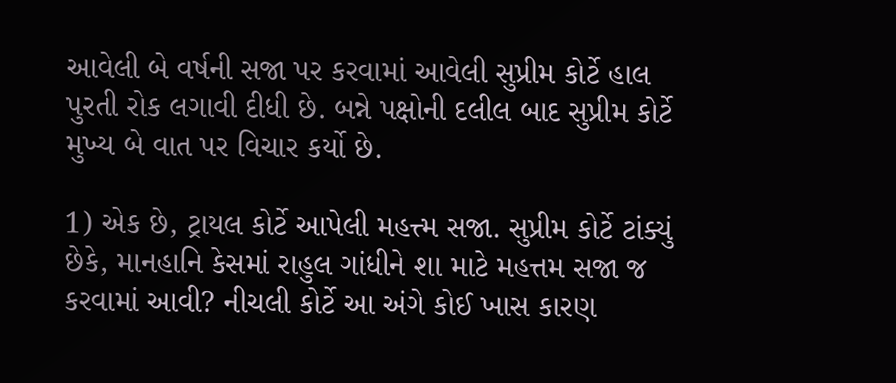આવેલી બે વર્ષની સજા પર કરવામાં આવેલી સુપ્રીમ કોર્ટે હાલ પુરતી રોક લગાવી દીધી છે. બન્ને પક્ષોની દલીલ બાદ સુપ્રીમ કોર્ટે મુખ્ય બે વાત પર વિચાર કર્યો છે.

1) એક છે, ટ્રાયલ કોર્ટે આપેલી મહત્ત્મ સજા. સુપ્રીમ કોર્ટે ટાંક્યું છેકે, માનહાનિ કેસમાં રાહુલ ગાંધીને શા માટે મહત્તમ સજા જ કરવામાં આવી? નીચલી કોર્ટે આ અંગે કોઈ ખાસ કારણ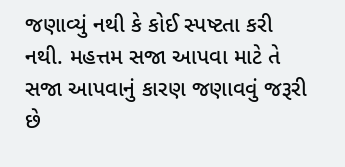જણાવ્યું નથી કે કોઈ સ્પષ્ટતા કરી નથી. મહત્તમ સજા આપવા માટે તે સજા આપવાનું કારણ જણાવવું જરૂરી છે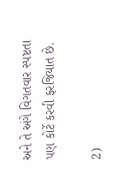અને તે અંગે વિગતવાર સ્પષ્ટતા પણ કોર્ટે કરવી ફરજિયાત છે.

2)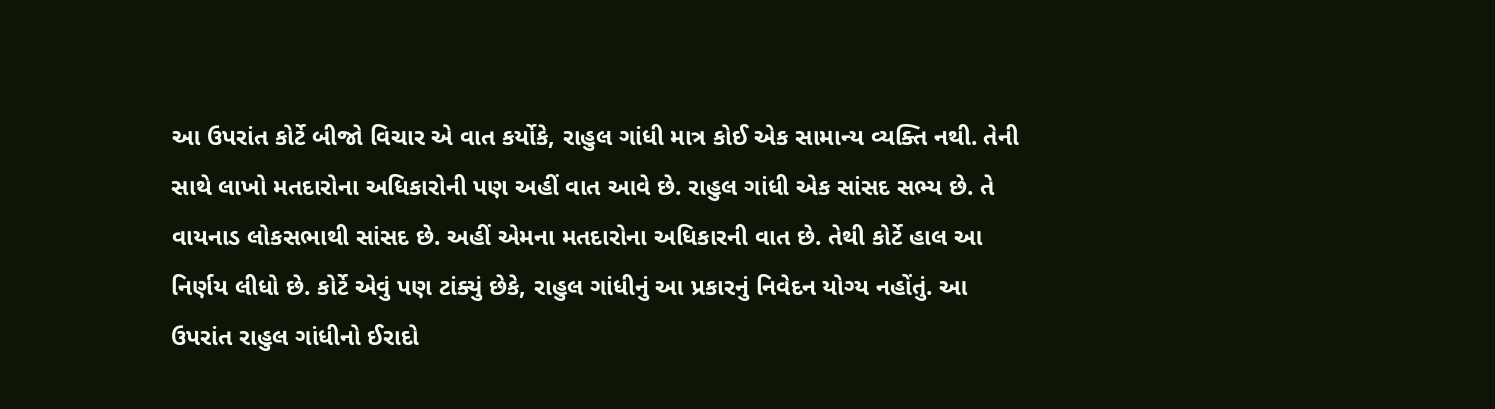આ ઉપરાંત કોર્ટે બીજો વિચાર એ વાત કર્યોકે, રાહુલ ગાંધી માત્ર કોઈ એક સામાન્ય વ્યક્તિ નથી. તેની સાથે લાખો મતદારોના અધિકારોની પણ અહીં વાત આવે છે. રાહુલ ગાંધી એક સાંસદ સભ્ય છે. તે વાયનાડ લોકસભાથી સાંસદ છે. અહીં એમના મતદારોના અધિકારની વાત છે. તેથી કોર્ટે હાલ આ નિર્ણય લીધો છે. કોર્ટે એવું પણ ટાંક્યું છેકે, રાહુલ ગાંધીનું આ પ્રકારનું નિવેદન યોગ્ય નહોંતું. આ ઉપરાંત રાહુલ ગાંધીનો ઈરાદો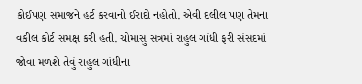કોઈપણ સમાજને હર્ટ કરવાનો ઈરાદો નહોતો. એવી દલીલ પણ તેમના વકીલ કોર્ટ સમક્ષ કરી હતી. ચોમાસુ સત્રમાં રાહુલ ગાંધી ફરી સંસદમાં જોવા મળશે તેવું રાહુલ ગાંધીના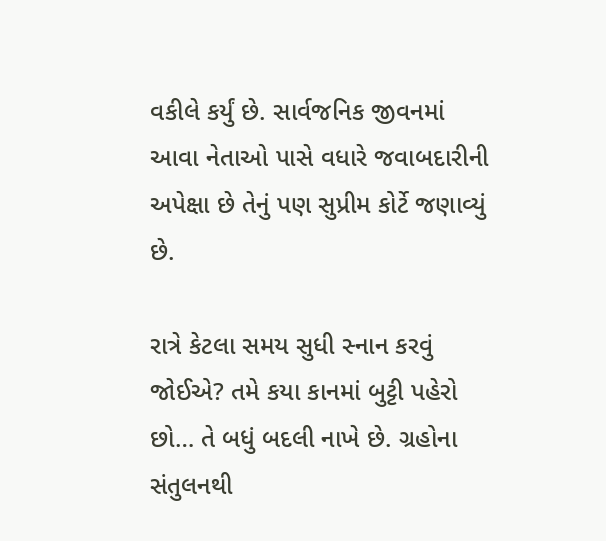વકીલે કર્યું છે. સાર્વજનિક જીવનમાં આવા નેતાઓ પાસે વધારે જવાબદારીની અપેક્ષા છે તેનું પણ સુપ્રીમ કોર્ટે જણાવ્યું છે.

રાત્રે કેટલા સમય સુધી સ્નાન કરવું જોઈએ? તમે કયા કાનમાં બુટ્ટી પહેરો છો… તે બધું બદલી નાખે છે. ગ્રહોના સંતુલનથી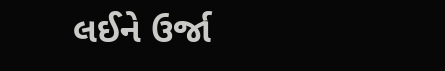લઈને ઉર્જા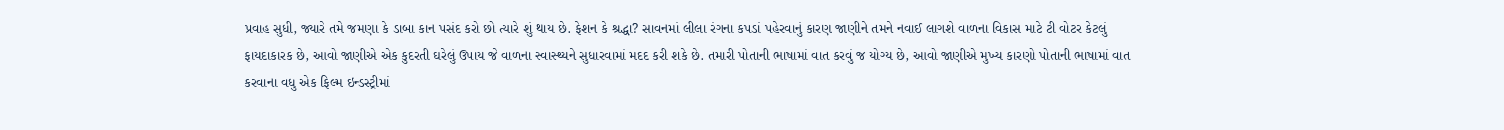પ્રવાહ સુધી, જ્યારે તમે જમણા કે ડાબા કાન પસંદ કરો છો ત્યારે શું થાય છે. ફેશન કે શ્રદ્ધા? સાવનમાં લીલા રંગના કપડાં પહેરવાનું કારણ જાણીને તમને નવાઈ લાગશે વાળના વિકાસ માટે ટી વોટર કેટલું ફાયદાકારક છે, આવો જાણીએ એક કુદરતી ઘરેલું ઉપાય જે વાળના સ્વાસ્થ્યને સુધારવામાં મદદ કરી શકે છે. તમારી પોતાની ભાષામાં વાત કરવું જ યોગ્ય છે, આવો જાણીએ મુખ્ય કારણો પોતાની ભાષામાં વાત કરવાના વધુ એક ફિલ્મ ઇન્ડસ્ટ્રીમાં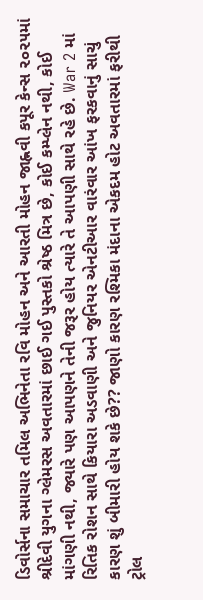ડિવોર્સના સમાચાર તમિલ અભિનેતા રવિ મોહન અને આરતી મોહન જાહ્નવી કપૂર કેન્સ ૨૦૨૫માં શ્રીદેવી યુગના ગ્લેમરસ અવતારમાં છાઈ ગઈ પુસ્તકો શ્રેષ્ઠ મિત્ર છે, કોઈ કમ્પ્લેન નથી, કોઈ માંગણી નથી, જ્યારે પણ આપણને તેની જરૂર હોય ત્યારે તે આપણી સાથે રહે છે. War 2 માં રિતિક રોશન સાથે કિયારા અડવાણી અને જુનિયર એનટીઆર વારંવાર આંખ ફરકવાનું સાચું કારણ શું બીમારી હોય શકે છે?? જાણો કારણ રશ્મિકા મંદાના એકદમ હોટ અવતારમાં ફરીથી ટ્રોલ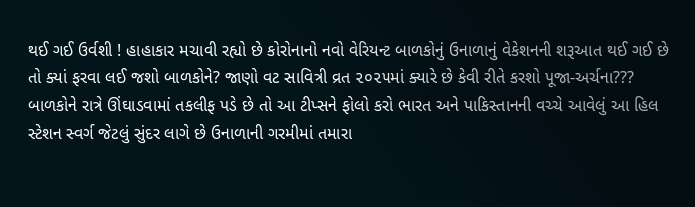થઈ ગઈ ઉર્વશી ! હાહાકાર મચાવી રહ્યો છે કોરોનાનો નવો વેરિયન્ટ બાળકોનું ઉનાળાનું વેકેશનની શરૂઆત થઈ ગઈ છે તો ક્યાં ફરવા લઈ જશો બાળકોને? જાણો વટ સાવિત્રી વ્રત ૨૦૨૫માં ક્યારે છે કેવી રીતે કરશો પૂજા-અર્ચના??? બાળકોને રાત્રે ઊંઘાડવામાં તકલીફ પડે છે તો આ ટીપ્સને ફોલો કરો ભારત અને પાકિસ્તાનની વચ્ચે આવેલું આ હિલ સ્ટેશન સ્વર્ગ જેટલું સુંદર લાગે છે ઉનાળાની ગરમીમાં તમારા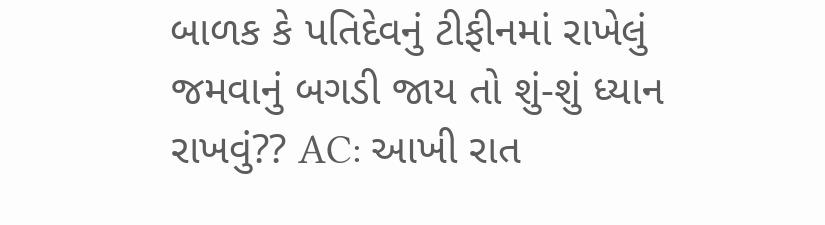બાળક કે પતિદેવનું ટીફીનમાં રાખેલું જમવાનું બગડી જાય તો શું-શું ધ્યાન રાખવું?? AC: આખી રાત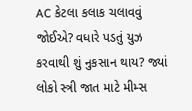AC કેટલા કલાક ચલાવવું જોઈએ? વધારે પડતું યુઝ કરવાથી શું નુકસાન થાય? જ્યાં લોકો સ્ત્રી જાત માટે મીમ્સ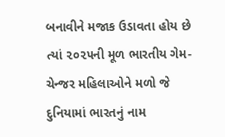બનાવીને મજાક ઉડાવતા હોય છે ત્યાં ૨૦૨૫ની મૂળ ભારતીય ગેમ-ચેન્જર મહિલાઓને મળો જે દુનિયામાં ભારતનું નામ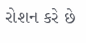રોશન કરે છે